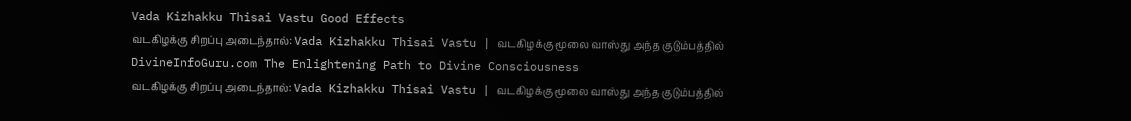Vada Kizhakku Thisai Vastu Good Effects
வடகிழக்கு சிறப்பு அடைந்தால்: Vada Kizhakku Thisai Vastu | வடகிழக்கு மூலை வாஸ்து அந்த குடும்பத்தில்
DivineInfoGuru.com The Enlightening Path to Divine Consciousness
வடகிழக்கு சிறப்பு அடைந்தால்: Vada Kizhakku Thisai Vastu | வடகிழக்கு மூலை வாஸ்து அந்த குடும்பத்தில்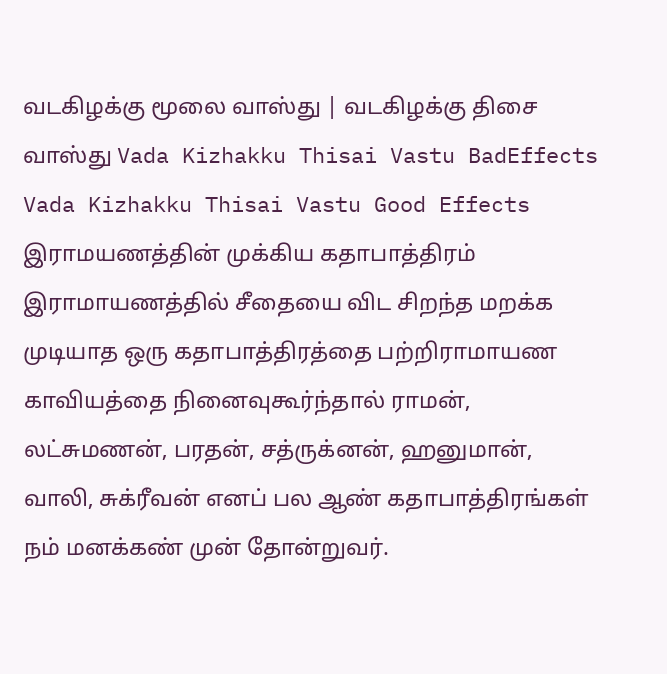வடகிழக்கு மூலை வாஸ்து | வடகிழக்கு திசை வாஸ்து Vada Kizhakku Thisai Vastu BadEffects Vada Kizhakku Thisai Vastu Good Effects
இராமயணத்தின் முக்கிய கதாபாத்திரம் இராமாயணத்தில் சீதையை விட சிறந்த மறக்க முடியாத ஒரு கதாபாத்திரத்தை பற்றிராமாயண காவியத்தை நினைவுகூர்ந்தால் ராமன், லட்சுமணன், பரதன், சத்ருக்னன், ஹனுமான், வாலி, சுக்ரீவன் எனப் பல ஆண் கதாபாத்திரங்கள் நம் மனக்கண் முன் தோன்றுவர்.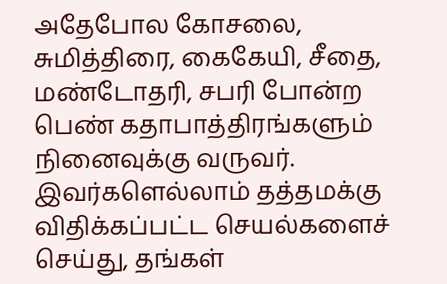அதேபோல கோசலை, சுமித்திரை, கைகேயி, சீதை, மண்டோதரி, சபரி போன்ற பெண் கதாபாத்திரங்களும் நினைவுக்கு வருவர். இவர்களெல்லாம் தத்தமக்கு விதிக்கப்பட்ட செயல்களைச் செய்து, தங்கள்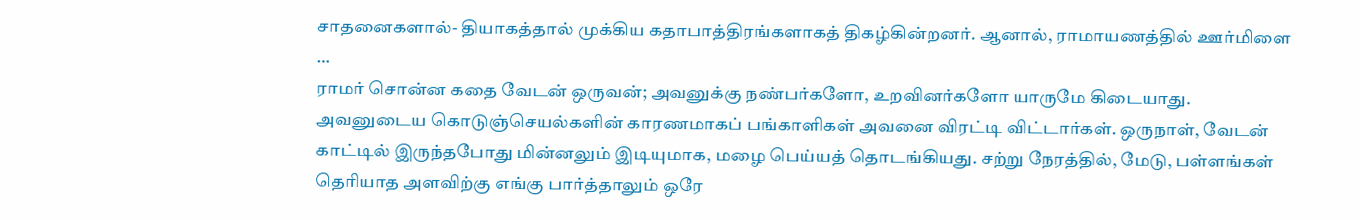சாதனைகளால்- தியாகத்தால் முக்கிய கதாபாத்திரங்களாகத் திகழ்கின்றனர். ஆனால், ராமாயணத்தில் ஊர்மிளை …
ராமர் சொன்ன கதை வேடன் ஒருவன்; அவனுக்கு நண்பர்களோ, உறவினர்களோ யாருமே கிடையாது. அவனுடைய கொடுஞ்செயல்களின் காரணமாகப் பங்காளிகள் அவனை விரட்டி விட்டார்கள். ஒருநாள், வேடன் காட்டில் இருந்தபோது மின்னலும் இடியுமாக, மழை பெய்யத் தொடங்கியது. சற்று நேரத்தில், மேடு, பள்ளங்கள் தெரியாத அளவிற்கு எங்கு பார்த்தாலும் ஒரே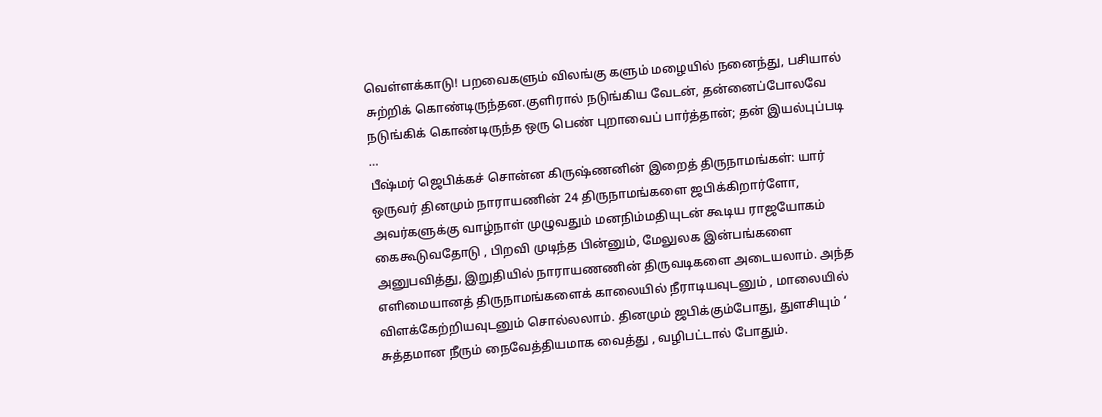வெள்ளக்காடு! பறவைகளும் விலங்கு களும் மழையில் நனைந்து, பசியால் சுற்றிக் கொண்டிருந்தன.குளிரால் நடுங்கிய வேடன், தன்னைப்போலவே நடுங்கிக் கொண்டிருந்த ஒரு பெண் புறாவைப் பார்த்தான்; தன் இயல்புப்படி …
பீஷ்மர் ஜெபிக்கச் சொன்ன கிருஷ்ணனின் இறைத் திருநாமங்கள்: யார் ஒருவர் தினமும் நாராயணின் 24 திருநாமங்களை ஜபிக்கிறார்ளோ, அவர்களுக்கு வாழ்நாள் முழுவதும் மனநிம்மதியுடன் கூடிய ராஜயோகம் கைகூடுவதோடு , பிறவி முடிந்த பின்னும், மேலுலக இன்பங்களை அனுபவித்து, இறுதியில் நாராயணணின் திருவடிகளை அடையலாம். அந்த எளிமையானத் திருநாமங்களைக் காலையில் நீராடியவுடனும் , மாலையில் விளக்கேற்றியவுடனும் சொல்லலாம். தினமும் ஜபிக்கும்போது, துளசியும் ‘ சுத்தமான நீரும் நைவேத்தியமாக வைத்து , வழிபட்டால் போதும்.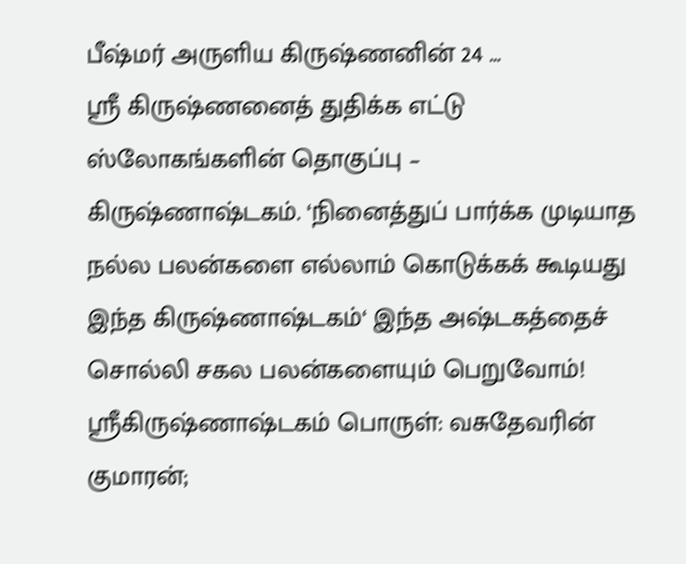பீஷ்மர் அருளிய கிருஷ்ணனின் 24 …
ஸ்ரீ கிருஷ்ணனைத் துதிக்க எட்டு ஸ்லோகங்களின் தொகுப்பு – கிருஷ்ணாஷ்டகம். ‘நினைத்துப் பார்க்க முடியாத நல்ல பலன்களை எல்லாம் கொடுக்கக் கூடியது இந்த கிருஷ்ணாஷ்டகம்‘ இந்த அஷ்டகத்தைச் சொல்லி சகல பலன்களையும் பெறுவோம்! ஸ்ரீகிருஷ்ணாஷ்டகம் பொருள்: வசுதேவரின் குமாரன்;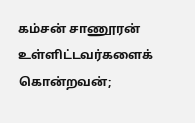கம்சன் சாணூரன் உள்ளிட்டவர்களைக் கொன்றவன்;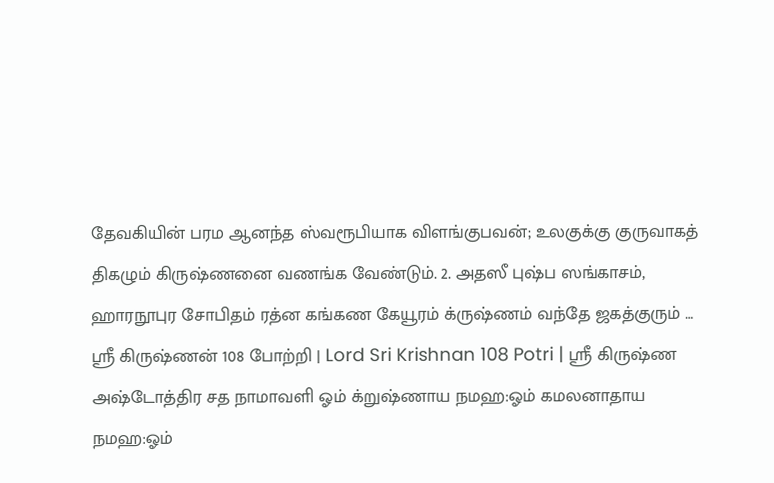தேவகியின் பரம ஆனந்த ஸ்வரூபியாக விளங்குபவன்; உலகுக்கு குருவாகத் திகழும் கிருஷ்ணனை வணங்க வேண்டும். 2. அதஸீ புஷ்ப ஸங்காசம், ஹாரநூபுர சோபிதம் ரத்ன கங்கண கேயூரம் க்ருஷ்ணம் வந்தே ஜகத்குரும் …
ஸ்ரீ கிருஷ்ணன் 108 போற்றி | Lord Sri Krishnan 108 Potri | ஸ்ரீ கிருஷ்ண அஷ்டோத்திர சத நாமாவளி ஓம் க்றுஷ்ணாய நமஹ:ஓம் கமலனாதாய நமஹ:ஓம்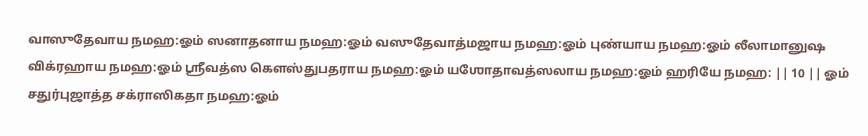வாஸுதேவாய நமஹ:ஓம் ஸனாதனாய நமஹ:ஓம் வஸுதேவாத்மஜாய நமஹ:ஓம் புண்யாய நமஹ:ஓம் லீலாமானுஷ விக்ரஹாய நமஹ:ஓம் ஶ்ரீவத்ஸ கௌஸ்துபதராய நமஹ:ஓம் யஶோதாவத்ஸலாய நமஹ:ஓம் ஹரியே நமஹ: || 10 || ஓம் சதுர்புஜாத்த சக்ராஸிகதா நமஹ:ஓம்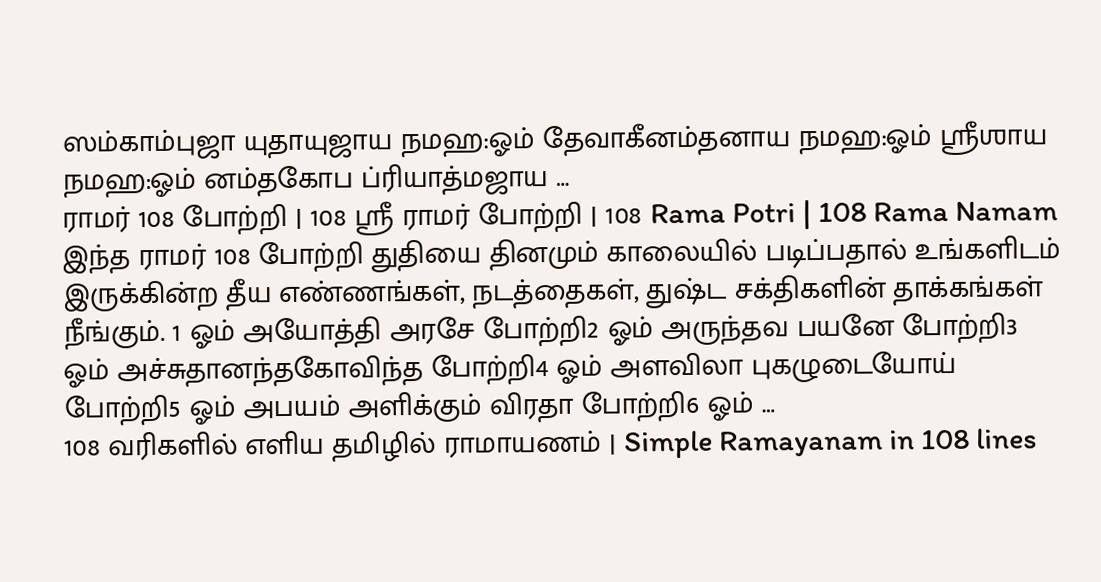ஸம்காம்புஜா யுதாயுஜாய நமஹ:ஓம் தேவாகீனம்தனாய நமஹ:ஓம் ஶ்ரீஶாய நமஹ:ஓம் னம்தகோப ப்ரியாத்மஜாய …
ராமர் 108 போற்றி | 108 ஸ்ரீ ராமர் போற்றி | 108 Rama Potri | 108 Rama Namam இந்த ராமர் 108 போற்றி துதியை தினமும் காலையில் படிப்பதால் உங்களிடம் இருக்கின்ற தீய எண்ணங்கள், நடத்தைகள், துஷ்ட சக்திகளின் தாக்கங்கள் நீங்கும். 1 ஓம் அயோத்தி அரசே போற்றி2 ஓம் அருந்தவ பயனே போற்றி3 ஓம் அச்சுதானந்தகோவிந்த போற்றி4 ஓம் அளவிலா புகழுடையோய் போற்றி5 ஓம் அபயம் அளிக்கும் விரதா போற்றி6 ஓம் …
108 வரிகளில் எளிய தமிழில் ராமாயணம் | Simple Ramayanam in 108 lines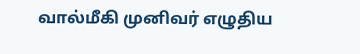வால்மீகி முனிவர் எழுதிய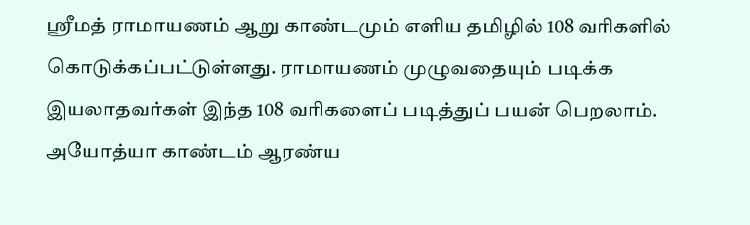ஸ்ரீமத் ராமாயணம் ஆறு காண்டமும் எளிய தமிழில் 108 வரிகளில் கொடுக்கப்பட்டுள்ளது. ராமாயணம் முழுவதையும் படிக்க இயலாதவர்கள் இந்த 108 வரிகளைப் படித்துப் பயன் பெறலாம். அயோத்யா காண்டம் ஆரண்ய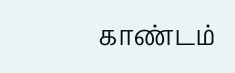காண்டம்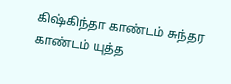கிஷ்கிந்தா காண்டம் சுந்தர காண்டம் யுத்த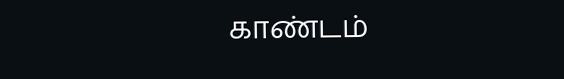காண்டம்